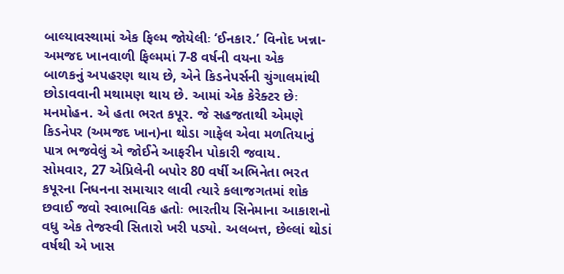બાલ્યાવસ્થામાં એક ફિલ્મ જોયેલીઃ ‘ઈનકાર.’ વિનોદ ખન્ના-અમજદ ખાનવાળી ફિલ્મમાં 7-8 વર્ષની વયના એક
બાળકનું અપહરણ થાય છે, એને કિડનેપર્સની ચુંગાલમાંથી છોડાવવાની મથામણ થાય છે. આમાં એક કેરેક્ટર છેઃ મનમોહન. એ હતા ભરત કપૂર. જે સહજતાથી એમણે કિડનેપર (અમજદ ખાન)ના થોડા ગાફેલ એવા મળતિયાનું પાત્ર ભજવેલું એ જોઈને આફરીન પોકારી જવાય.
સોમવાર, 27 એપ્રિલેની બપોર 80 વર્ષી અભિનેતા ભરત કપૂરના નિધનના સમાચાર લાવી ત્યારે કલાજગતમાં શોક છવાઈ જવો સ્વાભાવિક હતોઃ ભારતીય સિનેમાના આકાશનો વધુ એક તેજસ્વી સિતારો ખરી પડ્યો. અલબત્ત, છેલ્લાં થોડાં વર્ષથી એ ખાસ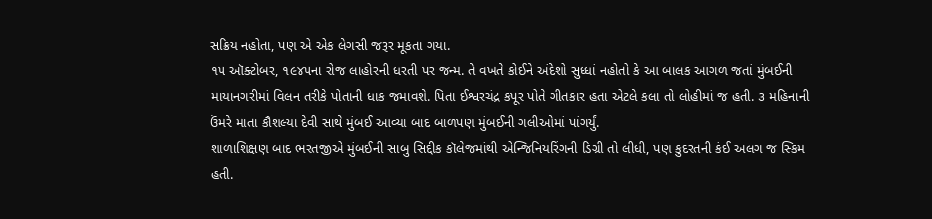સક્રિય નહોતા, પણ એ એક લેગસી જરૂર મૂકતા ગયા.
૧૫ ઑક્ટોબર, ૧૯૪૫ના રોજ લાહોરની ધરતી પર જન્મ. તે વખતે કોઈને અંદેશો સુધ્ધાં નહોતો કે આ બાલક આગળ જતાં મુંબઈની માયાનગરીમાં વિલન તરીકે પોતાની ધાક જમાવશે. પિતા ઈશ્વરચંદ્ર કપૂર પોતે ગીતકાર હતા એટલે કલા તો લોહીમાં જ હતી. ૩ મહિનાની ઉંમરે માતા કૌશલ્યા દેવી સાથે મુંબઈ આવ્યા બાદ બાળપણ મુંબઈની ગલીઓમાં પાંગર્યું.
શાળાશિક્ષણ બાદ ભરતજીએ મુંબઈની સાબુ સિદ્દીક કૉલેજમાંથી એન્જિનિયરિંગની ડિગ્રી તો લીધી, પણ કુદરતની કંઈ અલગ જ સ્કિમ હતી.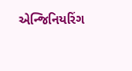એન્જિનિયરિંગ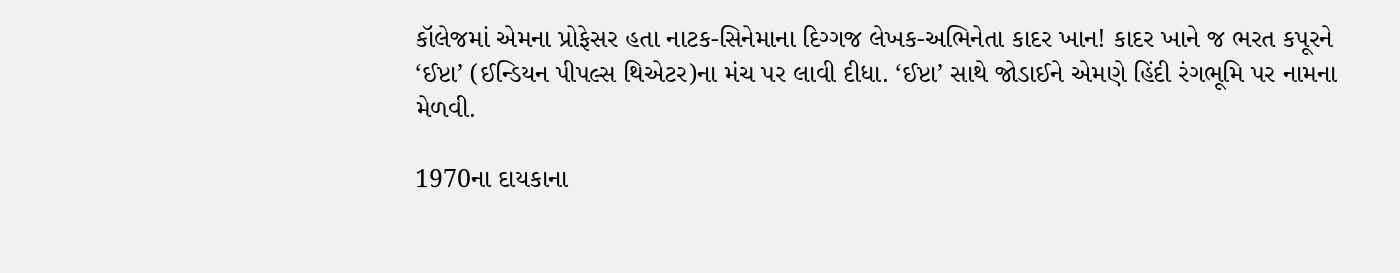કૉલેજમાં એમના પ્રોફેસર હતા નાટક-સિનેમાના દિગ્ગજ લેખક-અભિનેતા કાદર ખાન! કાદર ખાને જ ભરત કપૂરને ‘ઈપ્ટા’ (ઈન્ડિયન પીપલ્સ થિએટર)ના મંચ પર લાવી દીધા. ‘ઈપ્ટા’ સાથે જોડાઈને એમણે હિંદી રંગભૂમિ પર નામના મેળવી.

1970ના દાયકાના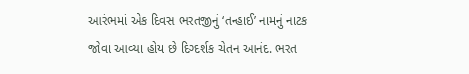આરંભમાં એક દિવસ ભરતજીનું ‘તન્હાઈ’ નામનું નાટક જોવા આવ્યા હોય છે દિગ્દર્શક ચેતન આનંદ. ભરત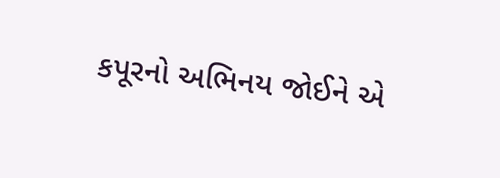કપૂરનો અભિનય જોઈને એ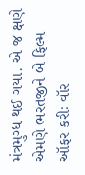મંત્રમુગ્ધ થઈ ગયા. એ જ ક્ષણે એમણે ભરતજીને બે ફિલ્મ ઑફર કરીઃ વૉર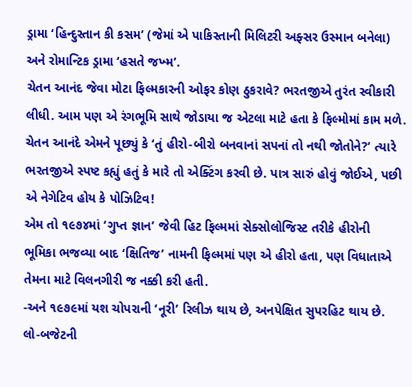ડ્રામા ‘હિન્દુસ્તાન કી કસમ’ (જેમાં એ પાકિસ્તાની મિલિટરી અફ્સર ઉસ્માન બનેલા) અને રોમાન્ટિક ડ્રામા ‘હસતે જખ્મ’.
ચેતન આનંદ જેવા મોટા ફિલ્મકારની ઓફર કોણ ઠુકરાવે? ભરતજીએ તુરંત સ્વીકારી લીધી. આમ પણ એ રંગભૂમિ સાથે જોડાયા જ એટલા માટે હતા કે ફિલ્મોમાં કામ મળે. ચેતન આનંદે એમને પૂછ્યું કે ‘તું હીરો-બીરો બનવાનાં સપનાં તો નથી જોતોને?’ ત્યારે ભરતજીએ સ્પષ્ટ કહ્યું હતું કે મારે તો એક્ટિંગ કરવી છે. પાત્ર સારું હોવું જોઈએ, પછી એ નેગેટિવ હોય કે પોઝિટિવ!
એમ તો ૧૯૭૪માં ‘ગુપ્ત જ્ઞાન’ જેવી હિટ ફિલ્મમાં સેક્સોલોજિસ્ટ તરીકે હીરોની ભૂમિકા ભજવ્યા બાદ ‘ક્ષિતિજ’ નામની ફિલ્મમાં પણ એ હીરો હતા, પણ વિધાતાએ તેમના માટે વિલનગીરી જ નક્કી કરી હતી.
-અને ૧૯૭૯માં યશ ચોપરાની ‘નૂરી’ રિલીઝ થાય છે, અનપેક્ષિત સુપરહિટ થાય છે. લો-બજેટની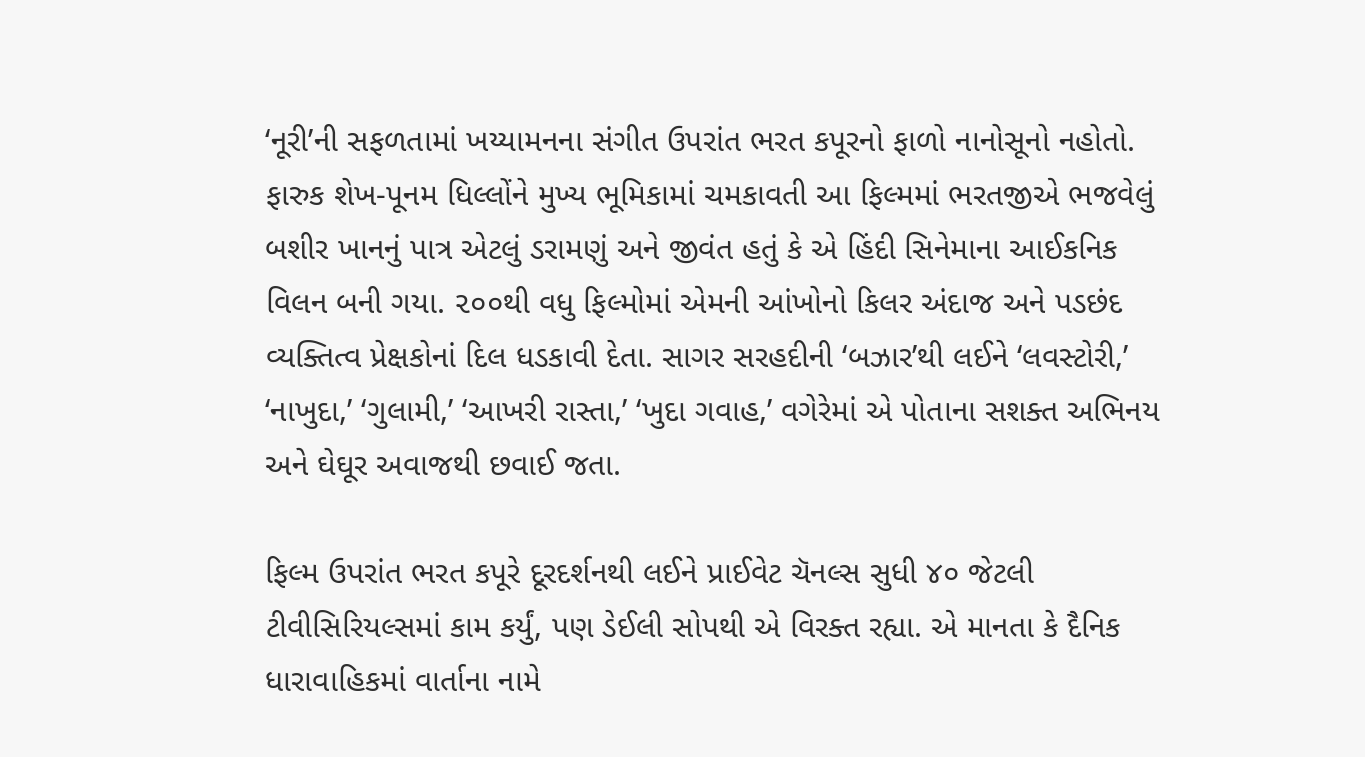‘નૂરી’ની સફળતામાં ખય્યામનના સંગીત ઉપરાંત ભરત કપૂરનો ફાળો નાનોસૂનો નહોતો. ફારુક શેખ-પૂનમ ધિલ્લોંને મુખ્ય ભૂમિકામાં ચમકાવતી આ ફિલ્મમાં ભરતજીએ ભજવેલું બશીર ખાનનું પાત્ર એટલું ડરામણું અને જીવંત હતું કે એ હિંદી સિનેમાના આઈકનિક વિલન બની ગયા. ૨૦૦થી વધુ ફિલ્મોમાં એમની આંખોનો કિલર અંદાજ અને પડછંદ વ્યક્તિત્વ પ્રેક્ષકોનાં દિલ ધડકાવી દેતા. સાગર સરહદીની ‘બઝાર’થી લઈને ‘લવસ્ટોરી,’ ‘નાખુદા,’ ‘ગુલામી,’ ‘આખરી રાસ્તા,’ ‘ખુદા ગવાહ,’ વગેરેમાં એ પોતાના સશક્ત અભિનય અને ઘેઘૂર અવાજથી છવાઈ જતા.

ફિલ્મ ઉપરાંત ભરત કપૂરે દૂરદર્શનથી લઈને પ્રાઈવેટ ચૅનલ્સ સુધી ૪૦ જેટલી ટીવીસિરિયલ્સમાં કામ કર્યું, પણ ડેઈલી સોપથી એ વિરક્ત રહ્યા. એ માનતા કે દૈનિક ધારાવાહિકમાં વાર્તાના નામે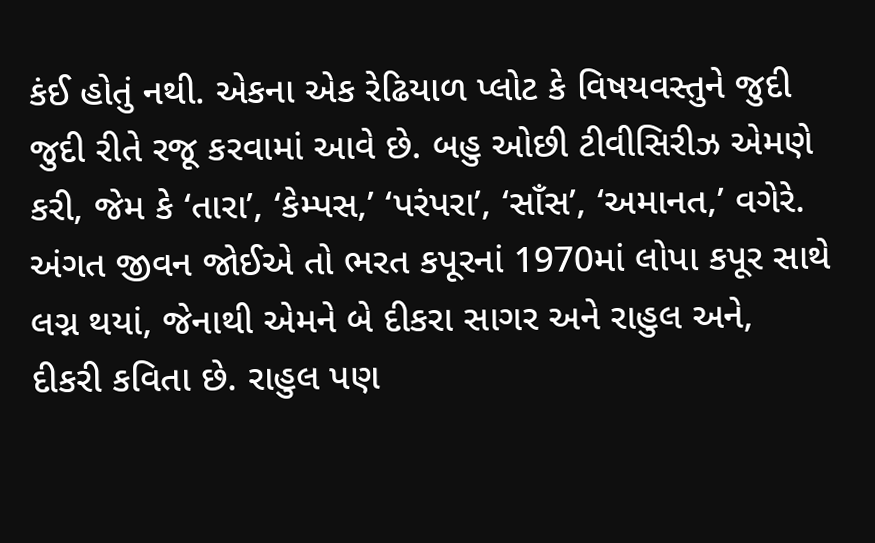કંઈ હોતું નથી. એકના એક રેઢિયાળ પ્લોટ કે વિષયવસ્તુને જુદી જુદી રીતે રજૂ કરવામાં આવે છે. બહુ ઓછી ટીવીસિરીઝ એમણે કરી, જેમ કે ‘તારા’, ‘કેમ્પસ,’ ‘પરંપરા’, ‘સાઁસ’, ‘અમાનત,’ વગેરે.
અંગત જીવન જોઈએ તો ભરત કપૂરનાં 1970માં લોપા કપૂર સાથે લગ્ન થયાં, જેનાથી એમને બે દીકરા સાગર અને રાહુલ અને, દીકરી કવિતા છે. રાહુલ પણ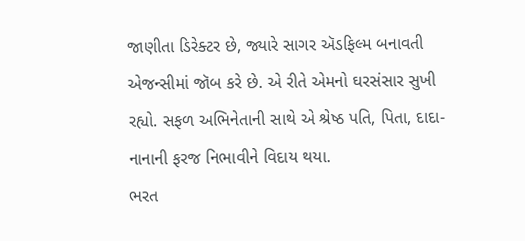જાણીતા ડિરેક્ટર છે, જ્યારે સાગર ઍડફિલ્મ બનાવતી એજન્સીમાં જૉબ કરે છે. એ રીતે એમનો ઘરસંસાર સુખી રહ્યો. સફળ અભિનેતાની સાથે એ શ્રેષ્ઠ પતિ, પિતા, દાદા-નાનાની ફરજ નિભાવીને વિદાય થયા.
ભરત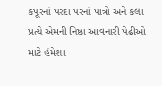કપૂરનાં પરદા પરનાં પાત્રો અને કલા પ્રત્યે એમની નિષ્ઠા આવનારી પેઢીઓ માટે હંમેશા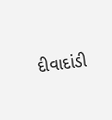દીવાદાંડી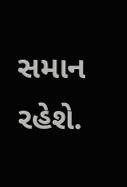સમાન રહેશે.